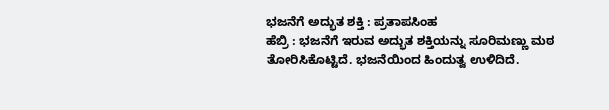ಭಜನೆಗೆ ಅದ್ಭುತ ಶಕ್ತಿ : ಪ್ರತಾಪಸಿಂಹ
ಹೆಬ್ರಿ : ಭಜನೆಗೆ ಇರುವ ಅದ್ಭುತ ಶಕ್ತಿಯನ್ನು ಸೂರಿಮಣ್ಣು ಮಠ ತೋರಿಸಿಕೊಟ್ಟಿದೆ. ಭಜನೆಯಿಂದ ಹಿಂದುತ್ವ ಉಳಿದಿದೆ.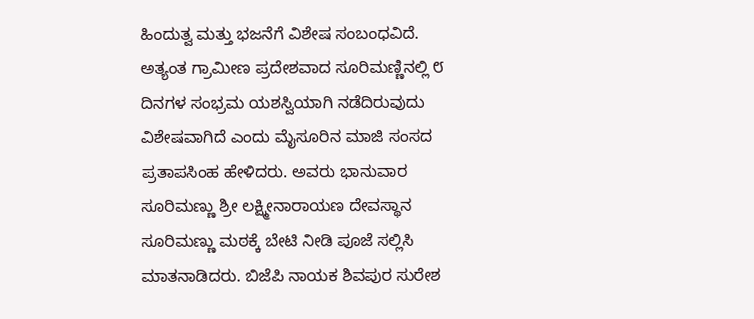ಹಿಂದುತ್ವ ಮತ್ತು ಭಜನೆಗೆ ವಿಶೇಷ ಸಂಬಂಧವಿದೆ. ಅತ್ಯಂತ ಗ್ರಾಮೀಣ ಪ್ರದೇಶವಾದ ಸೂರಿಮಣ್ಣಿನಲ್ಲಿ ೮ ದಿನಗಳ ಸಂಭ್ರಮ ಯಶಸ್ವಿಯಾಗಿ ನಡೆದಿರುವುದು ವಿಶೇಷವಾಗಿದೆ ಎಂದು ಮೈಸೂರಿನ ಮಾಜಿ ಸಂಸದ ಪ್ರತಾಪಸಿಂಹ ಹೇಳಿದರು. ಅವರು ಭಾನುವಾರ ಸೂರಿಮಣ್ಣು ಶ್ರೀ ಲಕ್ಷ್ಮೀನಾರಾಯಣ ದೇವಸ್ಥಾನ ಸೂರಿಮಣ್ಣು ಮಠಕ್ಕೆ ಬೇಟಿ ನೀಡಿ ಪೂಜೆ ಸಲ್ಲಿಸಿ ಮಾತನಾಡಿದರು. ಬಿಜೆಪಿ ನಾಯಕ ಶಿವಪುರ ಸುರೇಶ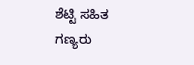ಶೆಟ್ಟಿ ಸಹಿತ ಗಣ್ಯರು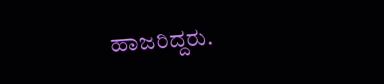ಹಾಜರಿದ್ದರು.